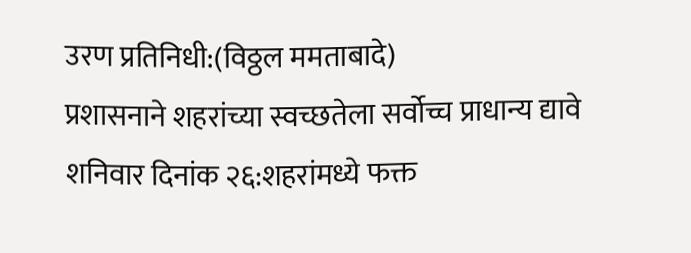उरण प्रतिनिधी:(विठ्ठल ममताबादे)
प्रशासनाने शहरांच्या स्वच्छतेला सर्वोच्च प्राधान्य द्यावे
शनिवार दिनांक २६:शहरांमध्ये फक्त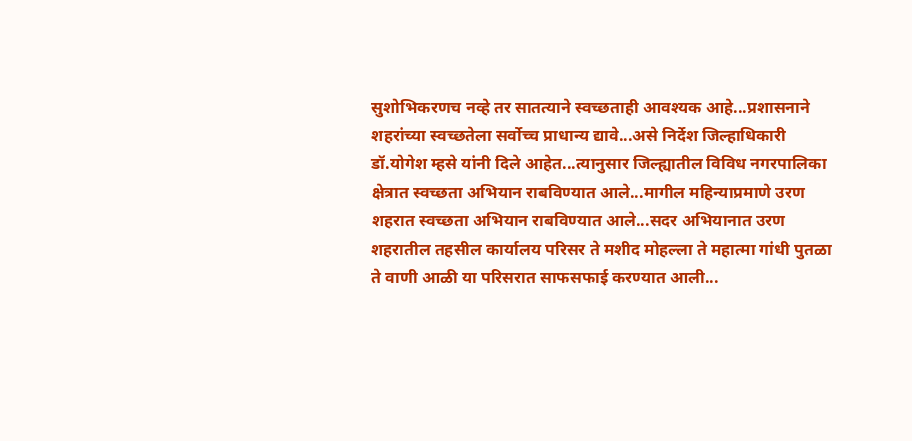सुशोभिकरणच नव्हे तर सातत्याने स्वच्छताही आवश्यक आहे...प्रशासनाने शहरांच्या स्वच्छतेला सर्वोच्च प्राधान्य द्यावे...असे निर्देश जिल्हाधिकारी डॉ.योगेश म्हसे यांनी दिले आहेत...त्यानुसार जिल्ह्यातील विविध नगरपालिका क्षेत्रात स्वच्छता अभियान राबविण्यात आले...मागील महिन्याप्रमाणे उरण शहरात स्वच्छता अभियान राबविण्यात आले...सदर अभियानात उरण शहरातील तहसील कार्यालय परिसर ते मशीद मोहल्ला ते महात्मा गांधी पुतळा ते वाणी आळी या परिसरात साफसफाई करण्यात आली...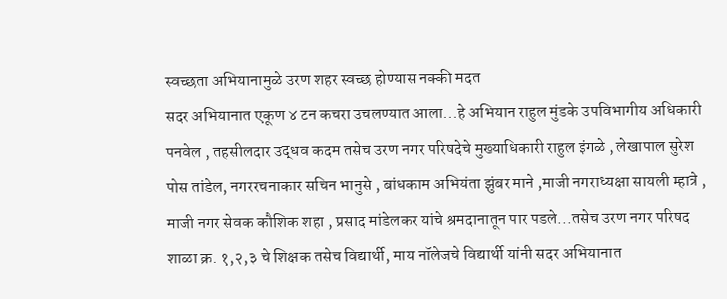स्वच्छता अभियानामुळे उरण शहर स्वच्छ होण्यास नक्की मदत
सदर अभियानात एकूण ४ टन कचरा उचलण्यात आला...हे अभियान राहुल मुंडके उपविभागीय अधिकारी पनवेल , तहसीलदार उद्धव कदम तसेच उरण नगर परिषदेचे मुख्याधिकारी राहुल इंगळे , लेखापाल सुरेश पोस तांडेल, नगररचनाकार सचिन भानुसे , बांधकाम अभियंता झुंबर माने ,माजी नगराध्यक्षा सायली म्हात्रे , माजी नगर सेवक कौशिक शहा , प्रसाद मांडेलकर यांचे श्रमदानातून पार पडले...तसेच उरण नगर परिषद शाळा क्र. १,२,३ चे शिक्षक तसेच विद्यार्थी, माय नॉलेजचे विद्यार्थी यांनी सदर अभियानात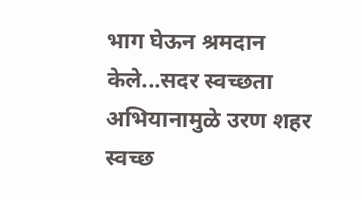भाग घेऊन श्रमदान केले...सदर स्वच्छता अभियानामुळे उरण शहर स्वच्छ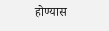होण्यास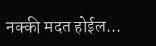नक्की मदत होईल...